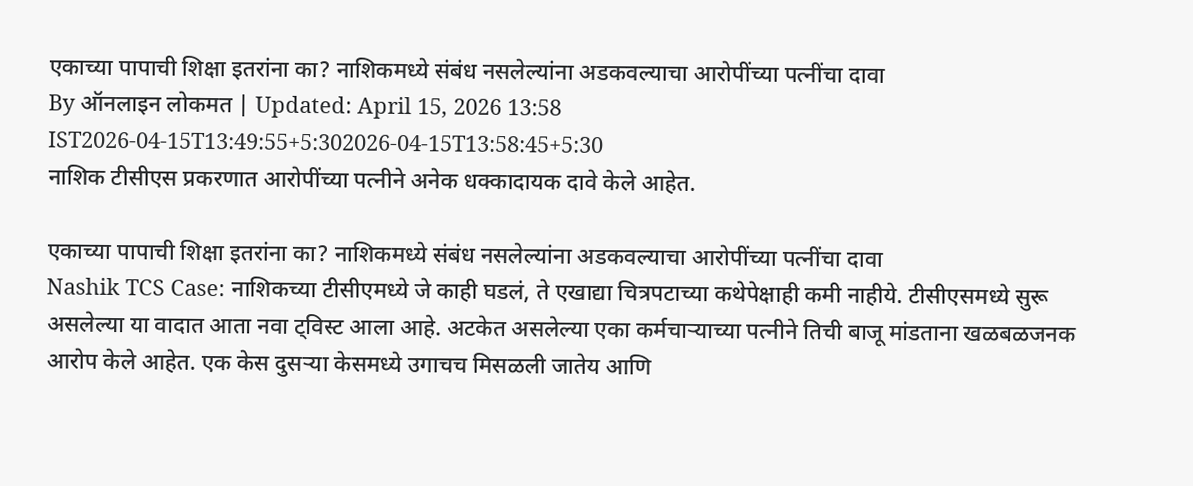एकाच्या पापाची शिक्षा इतरांना का? नाशिकमध्ये संबंध नसलेल्यांना अडकवल्याचा आरोपींच्या पत्नींचा दावा
By ऑनलाइन लोकमत | Updated: April 15, 2026 13:58 IST2026-04-15T13:49:55+5:302026-04-15T13:58:45+5:30
नाशिक टीसीएस प्रकरणात आरोपींच्या पत्नीने अनेक धक्कादायक दावे केले आहेत.

एकाच्या पापाची शिक्षा इतरांना का? नाशिकमध्ये संबंध नसलेल्यांना अडकवल्याचा आरोपींच्या पत्नींचा दावा
Nashik TCS Case: नाशिकच्या टीसीएमध्ये जे काही घडलं, ते एखाद्या चित्रपटाच्या कथेपेक्षाही कमी नाहीये. टीसीएसमध्ये सुरू असलेल्या या वादात आता नवा ट्विस्ट आला आहे. अटकेत असलेल्या एका कर्मचाऱ्याच्या पत्नीने तिची बाजू मांडताना खळबळजनक आरोप केले आहेत. एक केस दुसऱ्या केसमध्ये उगाचच मिसळली जातेय आणि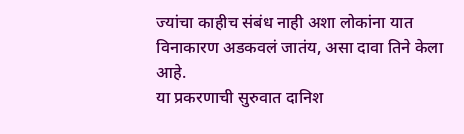ज्यांचा काहीच संबंध नाही अशा लोकांना यात विनाकारण अडकवलं जातंय, असा दावा तिने केला आहे.
या प्रकरणाची सुरुवात दानिश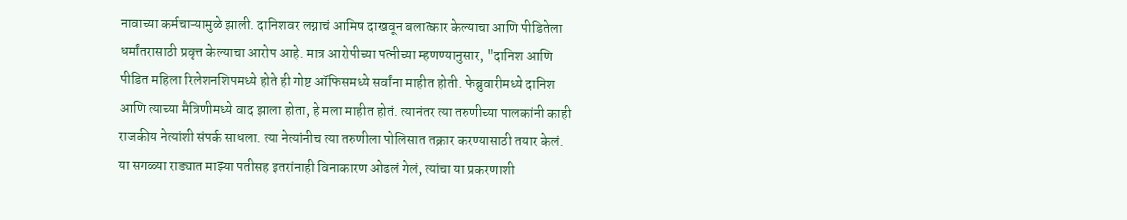नावाच्या कर्मचाऱ्यामुळे झाली. दानिशवर लग्नाचं आमिष दाखवून बलात्कार केल्याचा आणि पीडितेला धर्मांतरासाठी प्रवृत्त केल्याचा आरोप आहे. मात्र आरोपीच्या पत्नीच्या म्हणण्यानुसार, "दानिश आणि पीडित महिला रिलेशनशिपमध्ये होते ही गोष्ट ऑफिसमध्ये सर्वांना माहीत होती. फेब्रुवारीमध्ये दानिश आणि त्याच्या मैत्रिणीमध्ये वाद झाला होता, हे मला माहीत होतं. त्यानंतर त्या तरुणीच्या पालकांनी काही राजकीय नेत्यांशी संपर्क साधला. त्या नेत्यांनीच त्या तरुणीला पोलिसात तक्रार करण्यासाठी तयार केलं. या सगळ्या राड्यात माझ्या पतीसह इतरांनाही विनाकारण ओढलं गेलं, त्यांचा या प्रकरणाशी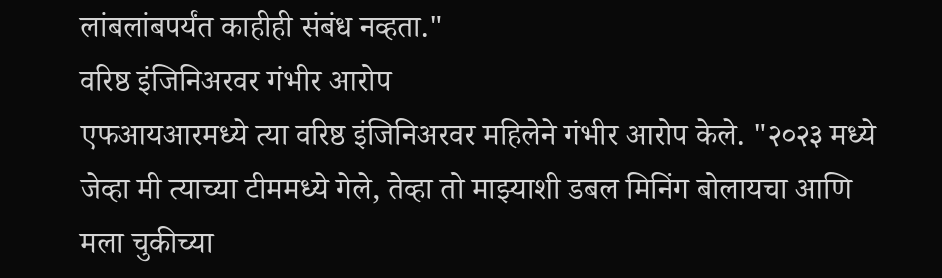लांबलांबपर्यंत काहीही संबंध नव्हता."
वरिष्ठ इंजिनिअरवर गंभीर आरोप
एफआयआरमध्ये त्या वरिष्ठ इंजिनिअरवर महिलेने गंभीर आरोप केले. "२०२३ मध्ये जेव्हा मी त्याच्या टीममध्ये गेले, तेव्हा तो माझ्याशी डबल मिनिंग बोलायचा आणि मला चुकीच्या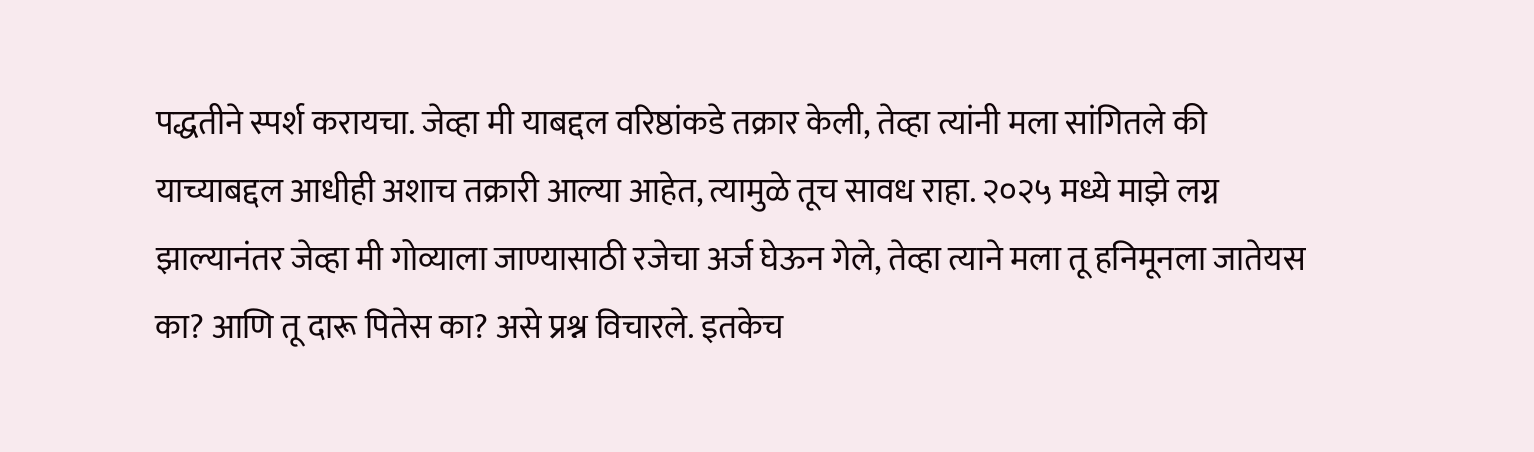पद्धतीने स्पर्श करायचा. जेव्हा मी याबद्दल वरिष्ठांकडे तक्रार केली, तेव्हा त्यांनी मला सांगितले की याच्याबद्दल आधीही अशाच तक्रारी आल्या आहेत, त्यामुळे तूच सावध राहा. २०२५ मध्ये माझे लग्न झाल्यानंतर जेव्हा मी गोव्याला जाण्यासाठी रजेचा अर्ज घेऊन गेले, तेव्हा त्याने मला तू हनिमूनला जातेयस का? आणि तू दारू पितेस का? असे प्रश्न विचारले. इतकेच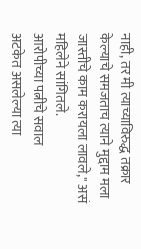नाही, तर मी त्याच्याविरुद्ध तक्रार केल्याचे समजताच त्याने मुद्दाम मला जास्तीचे काम करायला लावले," असं महिलेने सांगितले.
आरोपीच्या पत्नीचे सवाल
अटकेत असलेल्या त्या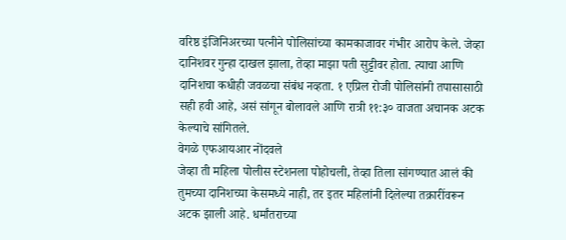वरिष्ठ इंजिनिअरच्या पत्नीने पोलिसांच्या कामकाजावर गंभीर आरोप केले. जेव्हा दानिशवर गुन्हा दाखल झाला, तेव्हा माझा पती सुट्टीवर होता. त्याचा आणि दानिशचा कधीही जवळचा संबंध नव्हता. १ एप्रिल रोजी पोलिसांनी तपासासाठी सही हवी आहे, असं सांगून बोलावले आणि रात्री ११:३० वाजता अचानक अटक केल्याचे सांगितले.
वेगळे एफआयआर नोंदवले
जेव्हा ती महिला पोलीस स्टेशनला पोहोचली, तेव्हा तिला सांगण्यात आलं की तुमच्या दानिशच्या केसमध्ये नाही, तर इतर महिलांनी दिलेल्या तक्रारींवरून अटक झाली आहे. धर्मांतराच्या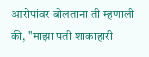आरोपांवर बोलताना ती म्हणाली की, "माझा पती शाकाहारी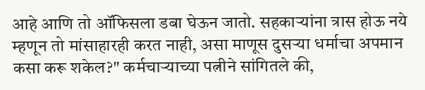आहे आणि तो ऑफिसला डबा घेऊन जातो. सहकाऱ्यांना त्रास होऊ नये म्हणून तो मांसाहारही करत नाही, असा माणूस दुसऱ्या धर्माचा अपमान कसा करू शकेल?" कर्मचाऱ्याच्या पत्नीने सांगितले की,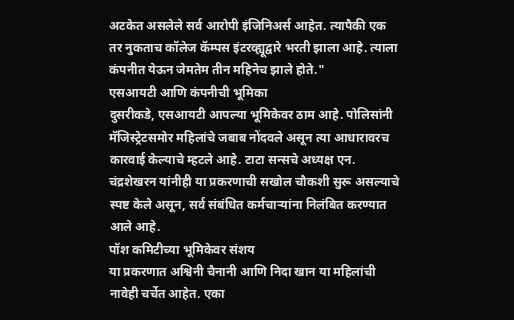अटकेत असलेले सर्व आरोपी इंजिनिअर्स आहेत. त्यापैकी एक तर नुकताच कॉलेज कॅम्पस इंटरव्ह्यूद्वारे भरती झाला आहे. त्याला कंपनीत येऊन जेमतेम तीन महिनेच झाले होते."
एसआयटी आणि कंपनीची भूमिका
दुसरीकडे, एसआयटी आपल्या भूमिकेवर ठाम आहे. पोलिसांनी मॅजिस्ट्रेटसमोर महिलांचे जबाब नोंदवले असून त्या आधारावरच कारवाई केल्याचे म्हटले आहे. टाटा सन्सचे अध्यक्ष एन. चंद्रशेखरन यांनीही या प्रकरणाची सखोल चौकशी सुरू असल्याचे स्पष्ट केले असून, सर्व संबंधित कर्मचाऱ्यांना निलंबित करण्यात आले आहे.
पॉश कमिटीच्या भूमिकेवर संशय
या प्रकरणात अश्विनी चैनानी आणि निदा खान या महिलांची नावेही चर्चेत आहेत. एका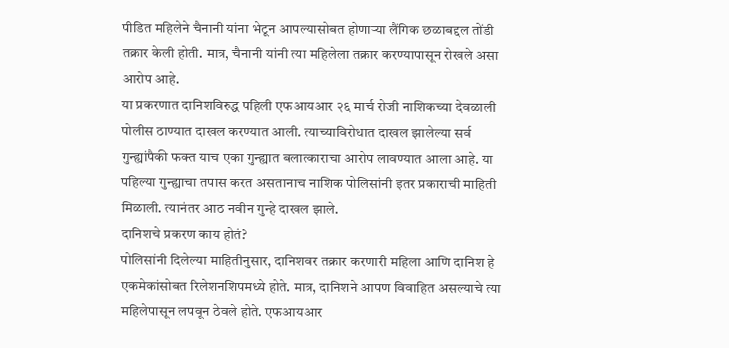पीडित महिलेने चैनानी यांना भेटून आपल्यासोबत होणाऱ्या लैंगिक छळाबद्दल तोंडी तक्रार केली होती. मात्र, चैनानी यांनी त्या महिलेला तक्रार करण्यापासून रोखले असा आरोप आहे.
या प्रकरणात दानिशविरुद्ध पहिली एफआयआर २६ मार्च रोजी नाशिकच्या देवळाली पोलीस ठाण्यात दाखल करण्यात आली. त्याच्याविरोधात दाखल झालेल्या सर्व गुन्ह्यांपैकी फक्त याच एका गुन्ह्यात बलात्काराचा आरोप लावण्यात आला आहे. या पहिल्या गुन्ह्याचा तपास करत असतानाच नाशिक पोलिसांनी इतर प्रकाराची माहिती मिळाली. त्यानंतर आठ नवीन गुन्हे दाखल झाले.
दानिशचे प्रकरण काय होतं?
पोलिसांनी दिलेल्या माहितीनुसार, दानिशवर तक्रार करणारी महिला आणि दानिश हे एकमेकांसोबत रिलेशनशिपमध्ये होते. मात्र, दानिशने आपण विवाहित असल्याचे त्या महिलेपासून लपवून ठेवले होते. एफआयआर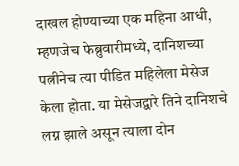दाखल होण्याच्या एक महिना आधी, म्हणजेच फेब्रुवारीमध्ये, दानिशच्या पत्नीनेच त्या पीडित महिलेला मेसेज केला होता. या मेसेजद्वारे तिने दानिशचे लग्न झाले असून त्याला दोन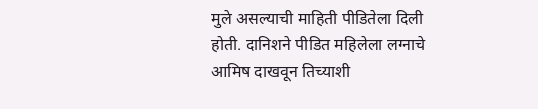मुले असल्याची माहिती पीडितेला दिली होती. दानिशने पीडित महिलेला लग्नाचे आमिष दाखवून तिच्याशी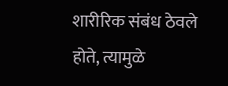शारीरिक संबंध ठेवले होते, त्यामुळे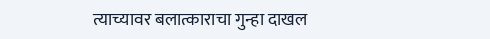त्याच्यावर बलात्काराचा गुन्हा दाखल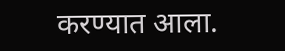करण्यात आला.